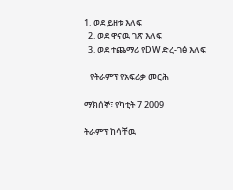1. ወደ ይዘቱ እለፍ
  2. ወደ ዋናዉ ገጽ እለፍ
  3. ወደ ተጨማሪ የDW ድረ-ገፅ እለፍ

   የትራምፕ የአፍሪቃ መርሕ

ማክሰኞ፣ የካቲት 7 2009

ትራምፕ ከሳቸዉ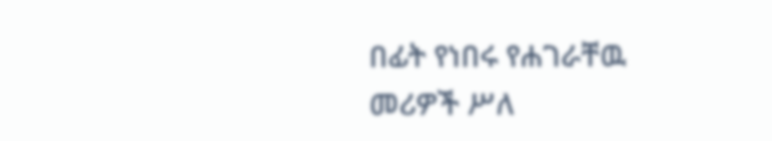በፊት የነበሩ የሐገራቸዉ መሪዎች ሥለ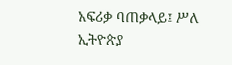አፍሪቃ ባጠቃላይ፤ ሥለ ኢትዮጵያ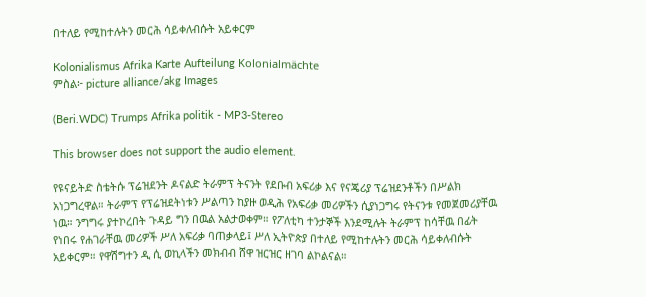በተለይ የሚከተሉትን መርሕ ሳይቀለብሱት አይቀርም

Kolonialismus Afrika Karte Aufteilung Kolonialmächte
ምስል፦ picture alliance/akg Images

(Beri.WDC) Trumps Afrika politik - MP3-Stereo

This browser does not support the audio element.

የዩናይትድ ስቴትሱ ፕሬዝደንት ዶናልድ ትራምፕ ትናንት የደቡብ አፍሪቃ እና የናጄሪያ ፕሬዝደንቶችን በሥልክ አነጋግረዋል። ትራምፕ የፕሬዝደትነቱን ሥልጣን ከያዙ ወዲሕ የአፍሪቃ መሪዎችን ሲያነጋግሩ የትናንቱ የመጀመሪያቸዉ ነዉ። ንግግሩ ያተኮረበት ጉዳይ ግን በዉል አልታወቀም። የፖለቲካ ተንታኞች እንደሚሉት ትራምፕ ከሳቸዉ በፊት የነበሩ የሐገራቸዉ መሪዎች ሥለ አፍሪቃ ባጠቃላይ፤ ሥለ ኢትዮጵያ በተለይ የሚከተሉትን መርሕ ሳይቀለብሱት አይቀርም። የዋሽግተን ዲ ሲ ወኪላችን መክብብ ሸዋ ዝርዝር ዘገባ ልኮልናል።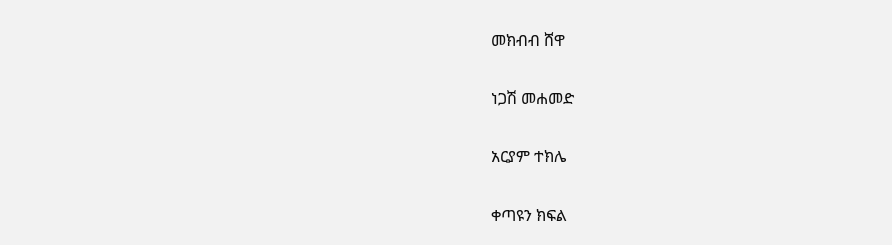መክብብ ሸዋ

ነጋሽ መሐመድ

አርያም ተክሌ

ቀጣዩን ክፍል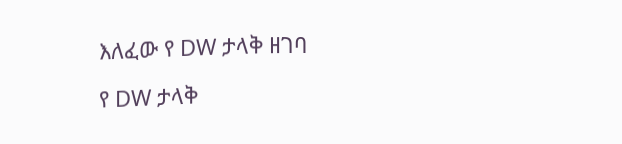እለፈው የ DW ታላቅ ዘገባ

የ DW ታላቅ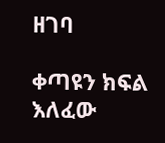ዘገባ

ቀጣዩን ክፍል እለፈው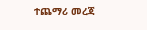ተጨማሪ መረጃ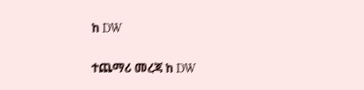ከ DW

ተጨማሪ መረጃ ከ DW